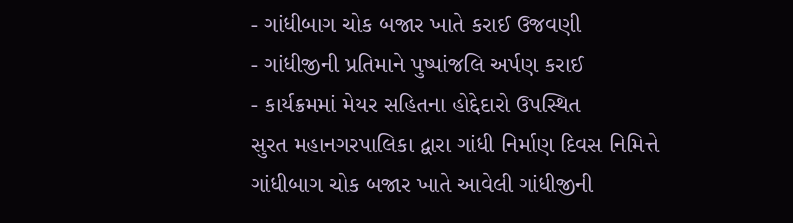- ગાંધીબાગ ચોક બજાર ખાતે કરાઈ ઉજવણી
- ગાંધીજીની પ્રતિમાને પુષ્પાંજલિ અર્પણ કરાઈ
- કાર્યક્રમમાં મેયર સહિતના હોદ્દેદારો ઉપસ્થિત
સુરત મહાનગરપાલિકા દ્વારા ગાંધી નિર્માણ દિવસ નિમિત્તે ગાંધીબાગ ચોક બજાર ખાતે આવેલી ગાંધીજીની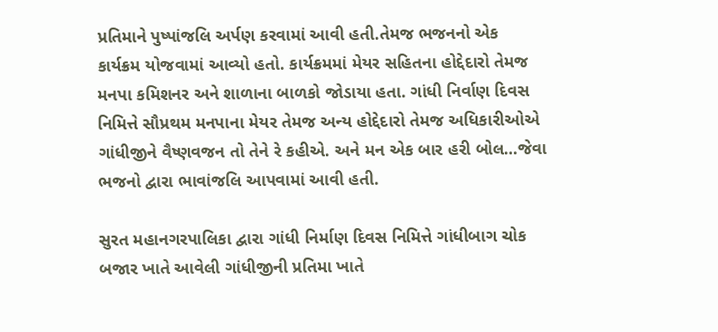પ્રતિમાને પુષ્પાંજલિ અર્પણ કરવામાં આવી હતી.તેમજ ભજનનો એક કાર્યક્રમ યોજવામાં આવ્યો હતો. કાર્યક્રમમાં મેયર સહિતના હોદ્દેદારો તેમજ મનપા કમિશનર અને શાળાના બાળકો જોડાયા હતા. ગાંધી નિર્વાણ દિવસ નિમિત્તે સૌપ્રથમ મનપાના મેયર તેમજ અન્ય હોદ્દેદારો તેમજ અધિકારીઓએ ગાંધીજીને વૈષ્ણવજન તો તેને રે કહીએ. અને મન એક બાર હરી બોલ…જેવા ભજનો દ્વારા ભાવાંજલિ આપવામાં આવી હતી.

સુરત મહાનગરપાલિકા દ્વારા ગાંધી નિર્માણ દિવસ નિમિત્તે ગાંધીબાગ ચોક બજાર ખાતે આવેલી ગાંધીજીની પ્રતિમા ખાતે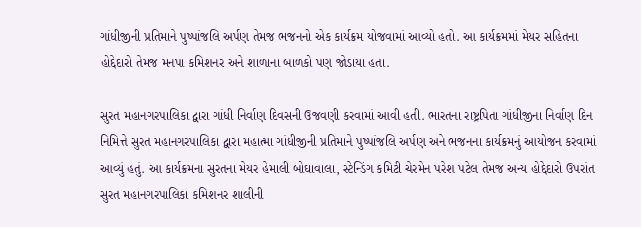ગાંધીજીની પ્રતિમાને પુષ્પાંજલિ અર્પણ તેમજ ભજનનો એક કાર્યક્રમ યોજવામાં આવ્યો હતો. આ કાર્યક્રમમાં મેયર સહિતના હોદ્દેદારો તેમજ મનપા કમિશનર અને શાળાના બાળકો પણ જોડાયા હતા.

સુરત મહાનગરપાલિકા દ્વારા ગાંધી નિર્વાણ દિવસની ઉજવણી કરવામાં આવી હતી. ભારતના રાષ્ટ્રપિતા ગાંધીજીના નિર્વાણ દિન નિમિત્તે સુરત મહાનગરપાલિકા દ્વારા મહાત્મા ગાંધીજીની પ્રતિમાને પુષ્પાંજલિ અર્પણ અને ભજનના કાર્યક્રમનું આયોજન કરવામાં આવ્યું હતું. આ કાર્યક્રમના સુરતના મેયર હેમાલી બોઘાવાલા, સ્ટેન્ડિંગ કમિટી ચેરમેન પરેશ પટેલ તેમજ અન્ય હોદ્દેદારો ઉપરાંત સુરત મહાનગરપાલિકા કમિશનર શાલીની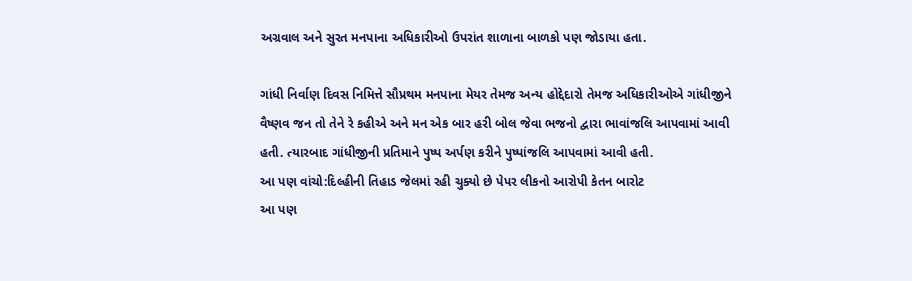અગ્રવાલ અને સુરત મનપાના અધિકારીઓ ઉપરાંત શાળાના બાળકો પણ જોડાયા હતા.

ગાંધી નિર્વાણ દિવસ નિમિત્તે સૌપ્રથમ મનપાના મેયર તેમજ અન્ય હોદ્દેદારો તેમજ અધિકારીઓએ ગાંધીજીને વૈષ્ણવ જન તો તેને રે કહીએ અને મન એક બાર હરી બોલ જેવા ભજનો દ્વારા ભાવાંજલિ આપવામાં આવી હતી. ત્યારબાદ ગાંધીજીની પ્રતિમાને પુષ્પ અર્પણ કરીને પુષ્પાંજલિ આપવામાં આવી હતી.
આ પણ વાંચો:દિલ્હીની તિહાડ જેલમાં રહી ચુક્યો છે પેપર લીકનો આરોપી કેતન બારોટ
આ પણ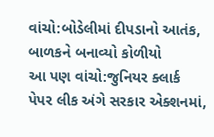વાંચો:બોડેલીમાં દીપડાનો આતંક, બાળકને બનાવ્યો કોળીયો
આ પણ વાંચો:જુનિયર ક્લાર્ક પેપર લીક અંગે સરકાર એક્શનમાં,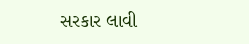સરકાર લાવી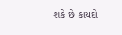શકે છે કાયદો